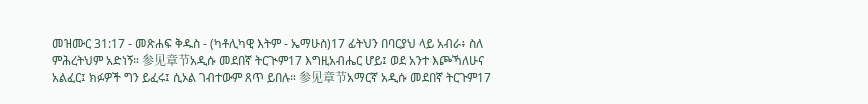መዝሙር 31:17 - መጽሐፍ ቅዱስ - (ካቶሊካዊ እትም - ኤማሁስ)17 ፊትህን በባርያህ ላይ አብራ፥ ስለ ምሕረትህም አድነኝ። 参见章节አዲሱ መደበኛ ትርጒም17 እግዚአብሔር ሆይ፤ ወደ አንተ እጮኻለሁና አልፈር፤ ክፉዎች ግን ይፈሩ፤ ሲኦል ገብተውም ጸጥ ይበሉ። 参见章节አማርኛ አዲሱ መደበኛ ትርጉም17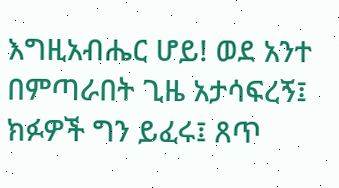እግዚአብሔር ሆይ! ወደ አንተ በምጣራበት ጊዜ አታሳፍረኝ፤ ክፉዎች ግን ይፈሩ፤ ጸጥ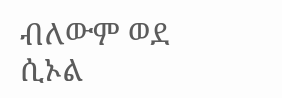ብለውም ወደ ሲኦል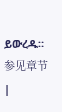ይውረዱ። 参见章节 |